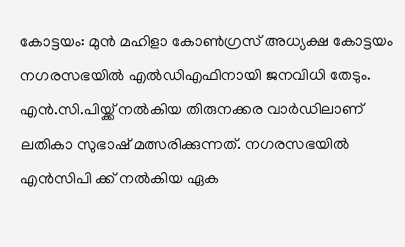കോട്ടയം: മുൻ മഹിളാ കോൺഗ്രസ് അധ്യക്ഷ കോട്ടയം നഗരസഭയിൽ എൽഡിഎഫിനായി ജനവിധി തേടും. എൻ.സി.പിയ്ക്ക് നൽകിയ തിരുനക്കര വാർഡിലാണ് ലതികാ സുഭാഷ് മത്സരിക്കുന്നത്. നഗരസഭയിൽ എൻസിപി ക്ക് നൽകിയ ഏക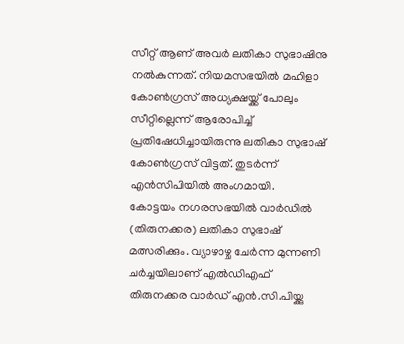സീറ്റ് ആണ് അവർ ലതികാ സുഭാഷിനു നൽകുന്നത്. നിയമസഭയിൽ മഹിളാ കോൺഗ്രസ് അധ്യക്ഷയ്ക്ക് പോലും സീറ്റില്ലെന്ന് ആരോപിച്ച് പ്രതിഷേധിച്ചായിരുന്നു ലതികാ സുഭാഷ് കോൺഗ്രസ് വിട്ടത്. തുടർന്ന് എൻസിപിയിൽ അംഗമായി.
കോട്ടയം നഗരസഭയിൽ വാർഡിൽ (തിരുനക്കര) ലതികാ സുഭാഷ് മത്സരിക്കും. വ്യാഴാഴ്ച ചേർന്ന മുന്നണി ചർച്ചയിലാണ് എൽഡിഎഫ് തിരുനക്കര വാർഡ് എൻ.സി.പിയ്ക്കു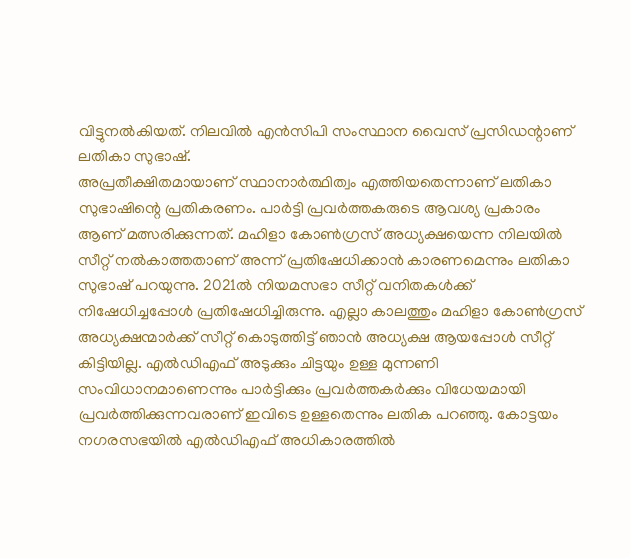വിട്ടുനൽകിയത്. നിലവിൽ എൻസിപി സംസ്ഥാന വൈസ് പ്രസിഡന്റാണ് ലതികാ സുഭാഷ്.
അപ്രതീക്ഷിതമായാണ് സ്ഥാനാർത്ഥിത്വം എത്തിയതെന്നാണ് ലതികാ സുഭാഷിന്റെ പ്രതികരണം. പാർട്ടി പ്രവർത്തകരുടെ ആവശ്യ പ്രകാരം ആണ് മത്സരിക്കുന്നത്. മഹിളാ കോൺഗ്രസ് അധ്യക്ഷയെന്ന നിലയിൽ സീറ്റ് നൽകാത്തതാണ് അന്ന് പ്രതിഷേധിക്കാൻ കാരണമെന്നും ലതികാ സുഭാഷ് പറയുന്നു. 2021ൽ നിയമസഭാ സീറ്റ് വനിതകൾക്ക് നിഷേധിച്ചപ്പോൾ പ്രതിഷേധിച്ചിരുന്നു. എല്ലാ കാലത്തും മഹിളാ കോൺഗ്രസ് അധ്യക്ഷന്മാർക്ക് സീറ്റ് കൊടുത്തിട്ട് ഞാൻ അധ്യക്ഷ ആയപ്പോൾ സീറ്റ് കിട്ടിയില്ല. എൽഡിഎഫ് അടുക്കും ചിട്ടയും ഉള്ള മുന്നണി സംവിധാനമാണെന്നും പാർട്ടിക്കും പ്രവർത്തകർക്കും വിധേയമായി പ്രവർത്തിക്കുന്നവരാണ് ഇവിടെ ഉള്ളതെന്നും ലതിക പറഞ്ഞു. കോട്ടയം നഗരസഭയിൽ എൽഡിഎഫ് അധികാരത്തിൽ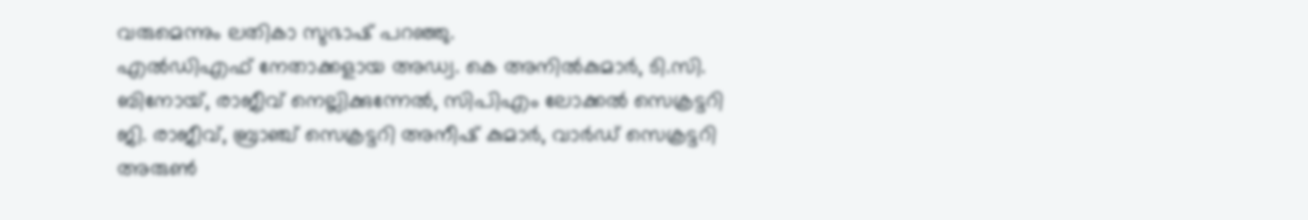വരുമെന്നും ലതികാ സുഭാഷ് പറഞ്ഞു.
എൽഡിഎഫ് നേതാക്കളായ അഡ്വ. കെ അനിൽകുമാർ, ടി.സി. ബിനോയ്, രാജീവ് നെല്ലിക്കുന്നേൽ, സിപിഎം ലോക്കൽ സെക്രട്ടറി ജി. രാജീവ്, ബ്രാഞ്ച് സെക്രട്ടറി അനീഷ് കുമാർ, വാർഡ് സെക്രട്ടറി അരുൺ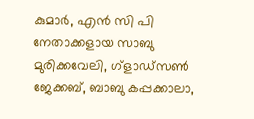കുമാർ, എൻ സി പി നേതാക്കളായ സാബു മുരിക്കവേലി, ഗ്ളാഡ്സൺ ജേക്കബ്, ബാബു കപ്പക്കാലാ,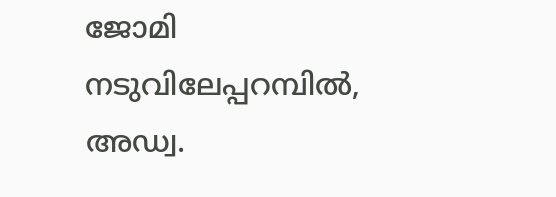ജോമി നടുവിലേപ്പറമ്പിൽ, അഡ്വ.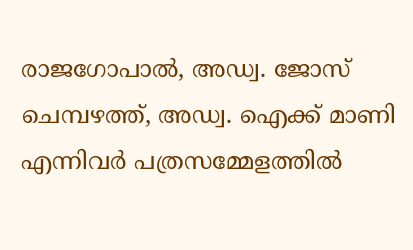രാജഗോപാൽ, അഡ്വ. ജോസ് ചെമ്പഴത്ത്, അഡ്വ. ഐക്ക് മാണി എന്നിവർ പത്രസമ്മേളത്തിൽ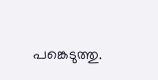പങ്കെടുത്തു.